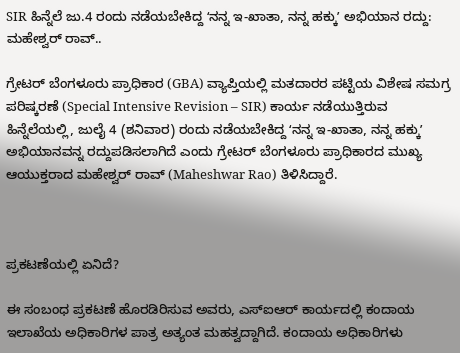SIR ಹಿನ್ನೆಲೆ ಜು.4 ರಂದು ನಡೆಯಬೇಕಿದ್ದ ʻನನ್ನ ಇ-ಖಾತಾ, ನನ್ನ ಹಕ್ಕುʼ ಅಭಿಯಾನ ರದ್ದು: ಮಹೇಶ್ವರ್ ರಾವ್..

ಗ್ರೇಟರ್ ಬೆಂಗಳೂರು ಪ್ರಾಧಿಕಾರ (GBA) ವ್ಯಾಪ್ತಿಯಲ್ಲಿ ಮತದಾರರ ಪಟ್ಟಿಯ ವಿಶೇಷ ಸಮಗ್ರ ಪರಿಷ್ಕರಣೆ (Special Intensive Revision – SIR) ಕಾರ್ಯ ನಡೆಯುತ್ತಿರುವ ಹಿನ್ನೆಲೆಯಲ್ಲಿ, ಜುಲೈ 4 (ಶನಿವಾರ) ರಂದು ನಡೆಯಬೇಕಿದ್ದ ʻನನ್ನ ಇ-ಖಾತಾ, ನನ್ನ ಹಕ್ಕುʼ ಅಭಿಯಾನವನ್ನ ರದ್ದುಪಡಿಸಲಾಗಿದೆ ಎಂದು ಗ್ರೇಟರ್ ಬೆಂಗಳೂರು ಪ್ರಾಧಿಕಾರದ ಮುಖ್ಯ ಆಯುಕ್ತರಾದ ಮಹೇಶ್ವರ್ ರಾವ್ (Maheshwar Rao) ತಿಳಿಸಿದ್ದಾರೆ.



ಪ್ರಕಟಣೆಯಲ್ಲಿ ಏನಿದೆ?

ಈ ಸಂಬಂಧ ಪ್ರಕಟಣೆ ಹೊರಡಿರಿಸುವ ಅವರು, ಎಸ್‌ಐಆರ್‌ ಕಾರ್ಯದಲ್ಲಿ ಕಂದಾಯ ಇಲಾಖೆಯ ಅಧಿಕಾರಿಗಳ ಪಾತ್ರ ಅತ್ಯಂತ ಮಹತ್ವದ್ದಾಗಿದೆ. ಕಂದಾಯ ಅಧಿಕಾರಿಗಳು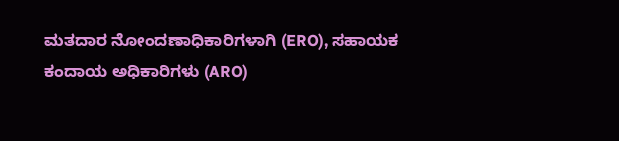ಮತದಾರ ನೋಂದಣಾಧಿಕಾರಿಗಳಾಗಿ (ERO), ಸಹಾಯಕ ಕಂದಾಯ ಅಧಿಕಾರಿಗಳು (ARO)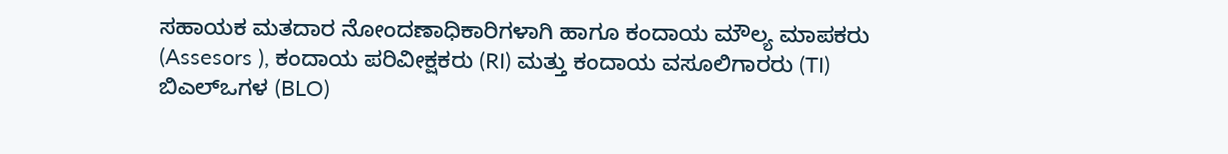ಸಹಾಯಕ ಮತದಾರ ನೋಂದಣಾಧಿಕಾರಿಗಳಾಗಿ ಹಾಗೂ ಕಂದಾಯ ಮೌಲ್ಯ ಮಾಪಕರು (Assesors ), ಕಂದಾಯ ಪರಿವೀಕ್ಷಕರು (RI) ಮತ್ತು ಕಂದಾಯ ವಸೂಲಿಗಾರರು (TI) ಬಿಎಲ್‌ಒಗಳ (BLO)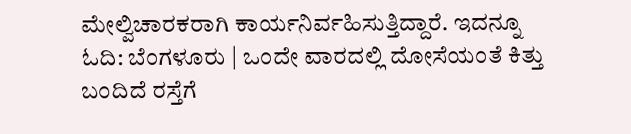ಮೇಲ್ವಿಚಾರಕರಾಗಿ ಕಾರ್ಯನಿರ್ವಹಿಸುತ್ತಿದ್ದಾರೆ. ಇದನ್ನೂ ಓದಿ: ಬೆಂಗಳೂರು | ಒಂದೇ ವಾರದಲ್ಲಿ ದೋಸೆಯಂತೆ ಕಿತ್ತು ಬಂದಿದೆ ರಸ್ತೆಗೆ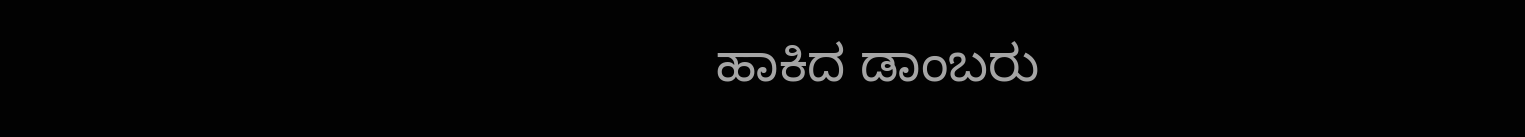ಹಾಕಿದ ಡಾಂಬರು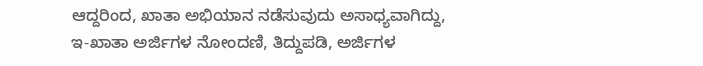ಆದ್ದರಿಂದ, ಖಾತಾ ಅಭಿಯಾನ ನಡೆಸುವುದು ಅಸಾಧ್ಯವಾಗಿದ್ದು, ಇ-ಖಾತಾ ಅರ್ಜಿಗಳ ನೋಂದಣಿ, ತಿದ್ದುಪಡಿ, ಅರ್ಜಿಗಳ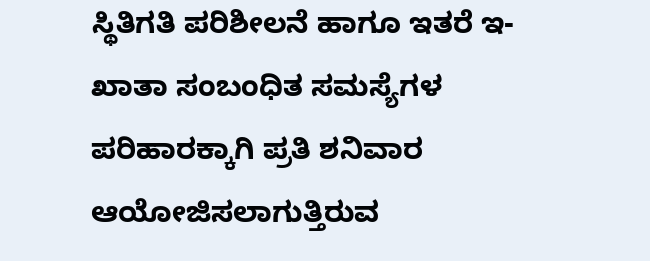ಸ್ಥಿತಿಗತಿ ಪರಿಶೀಲನೆ ಹಾಗೂ ಇತರೆ ಇ-ಖಾತಾ ಸಂಬಂಧಿತ ಸಮಸ್ಯೆಗಳ ಪರಿಹಾರಕ್ಕಾಗಿ ಪ್ರತಿ ಶನಿವಾರ ಆಯೋಜಿಸಲಾಗುತ್ತಿರುವ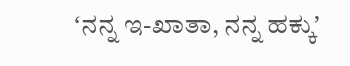ʻನನ್ನ ಇ-ಖಾತಾ, ನನ್ನ ಹಕ್ಕುʼ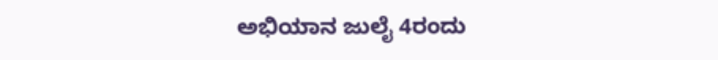ಅಭಿಯಾನ ಜುಲೈ 4ರಂದು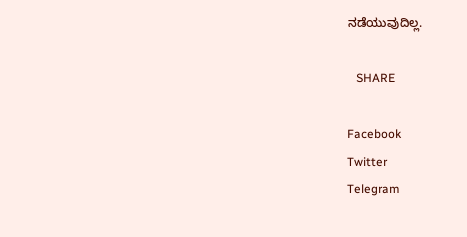ನಡೆಯುವುದಿಲ್ಲ.

   SHARE

Facebook
Twitter
Telegram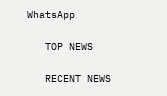WhatsApp

   TOP NEWS

   RECENT NEWS